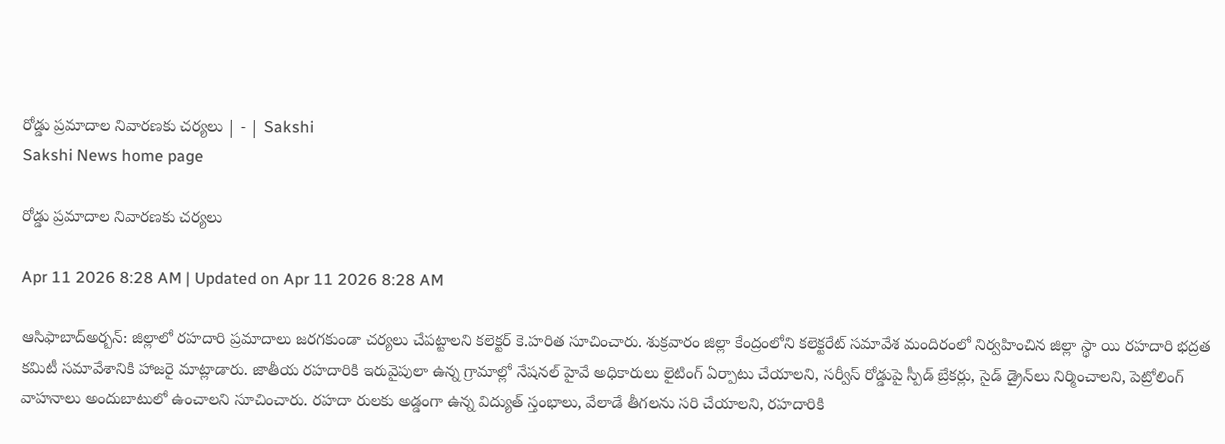రోడ్డు ప్రమాదాల నివారణకు చర్యలు | - | Sakshi
Sakshi News home page

రోడ్డు ప్రమాదాల నివారణకు చర్యలు

Apr 11 2026 8:28 AM | Updated on Apr 11 2026 8:28 AM

ఆసిఫాబాద్‌అర్బన్‌: జిల్లాలో రహదారి ప్రమాదాలు జరగకుండా చర్యలు చేపట్టాలని కలెక్టర్‌ కె.హరిత సూచించారు. శుక్రవారం జిల్లా కేంద్రంలోని కలెక్టరేట్‌ సమావేశ మందిరంలో నిర్వహించిన జిల్లా స్థా యి రహదారి భద్రత కమిటీ సమావేశానికి హాజరై మాట్లాడారు. జాతీయ రహదారికి ఇరువైపులా ఉన్న గ్రామాల్లో నేషనల్‌ హైవే అధికారులు లైటింగ్‌ ఏర్పాటు చేయాలని, సర్వీస్‌ రోడ్డుపై స్పీడ్‌ బ్రేకర్లు, సైడ్‌ డ్రైన్‌లు నిర్మించాలని, పెట్రోలింగ్‌ వాహనాలు అందుబాటులో ఉంచాలని సూచించారు. రహదా రులకు అడ్డంగా ఉన్న విద్యుత్‌ స్తంభాలు, వేలాడే తీగలను సరి చేయాలని, రహదారికి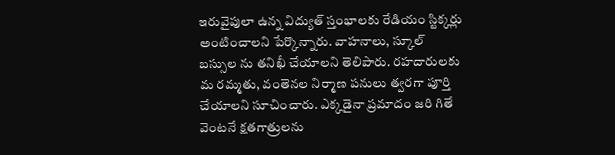ఇరువైపులా ఉన్న విద్యుత్‌ స్తంభాలకు రేడియం స్టిక్కర్లు అంటించాలని పేర్కొన్నారు. వాహనాలు, స్కూల్‌ బస్సుల ను తనిఖీ చేయాలని తెలిపారు. రహదారులకు మ రమ్మతు, వంతెనల నిర్మాణ పనులు త్వరగా పూర్తి చేయాలని సూచించారు. ఎక్కడైనా ప్రమాదం జరి గితే వెంటనే క్షతగాత్రులను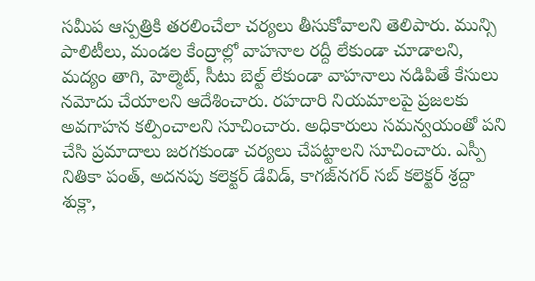సమీప ఆస్పత్రికి తరలించేలా చర్యలు తీసుకోవాలని తెలిపారు. మున్సి పాలిటీలు, మండల కేంద్రాల్లో వాహనాల రద్దీ లేకుండా చూడాలని, మద్యం తాగి, హెల్మెట్‌, సీటు బెల్ట్‌ లేకుండా వాహనాలు నడిపితే కేసులు నమోదు చేయాలని ఆదేశించారు. రహదారి నియమాలపై ప్రజలకు అవగాహన కల్పించాలని సూచించారు. అధికారులు సమన్వయంతో పని చేసి ప్రమాదాలు జరగకుండా చర్యలు చేపట్టాలని సూచించారు. ఎస్పీ నితికా పంత్‌, అదనపు కలెక్టర్‌ డేవిడ్‌, కాగజ్‌నగర్‌ సబ్‌ కలెక్టర్‌ శ్రద్దా శుక్లా,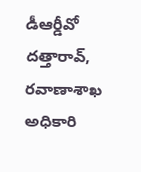డీఆర్డీవో దత్తారావ్‌, రవాణాశాఖ అధికారి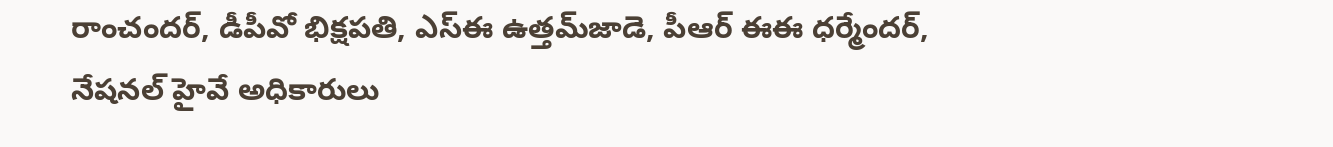రాంచందర్‌, డీపీవో భిక్షపతి, ఎస్‌ఈ ఉత్తమ్‌జాడె, పీఆర్‌ ఈఈ ధర్మేందర్‌, నేషనల్‌ హైవే అధికారులు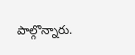పాల్గొన్నారు.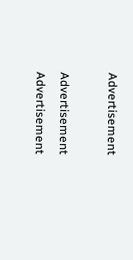Advertisement

Advertisement
Advertisement